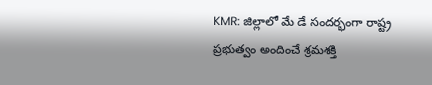KMR: జిల్లాలో మే డే సందర్భంగా రాష్ట్ర ప్రభుత్వం అందించే శ్రమశక్తి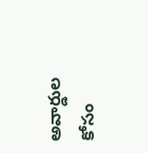అవార్డుల కోసం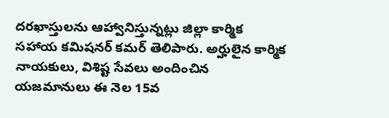దరఖాస్తులను ఆహ్వానిస్తున్నట్లు జిల్లా కార్మిక సహాయ కమిషనర్ కమర్ తెలిపారు. అర్హులైన కార్మిక నాయకులు, విశిష్ట సేవలు అందించిన యజమానులు ఈ నెల 15వ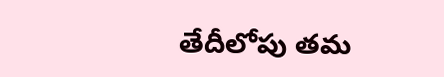తేదీలోపు తమ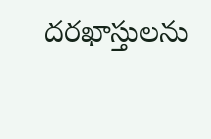దరఖాస్తులను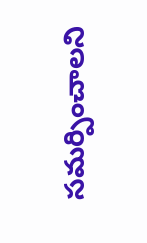సమర్పించాలని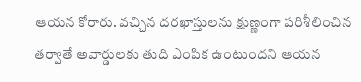ఆయన కోరారు. వచ్చిన దరఖాస్తులను క్షుణ్ణంగా పరిశీలించిన తర్వాతే అవార్డులకు తుది ఎంపిక ఉంటుందని ఆయన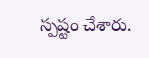స్పష్టం చేశారు.